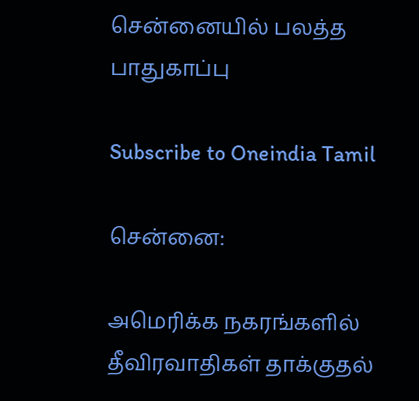சென்னையில் பலத்த பாதுகாப்பு

Subscribe to Oneindia Tamil

சென்னை:

அமெரிக்க நகரங்களில் தீவிரவாதிகள் தாக்குதல்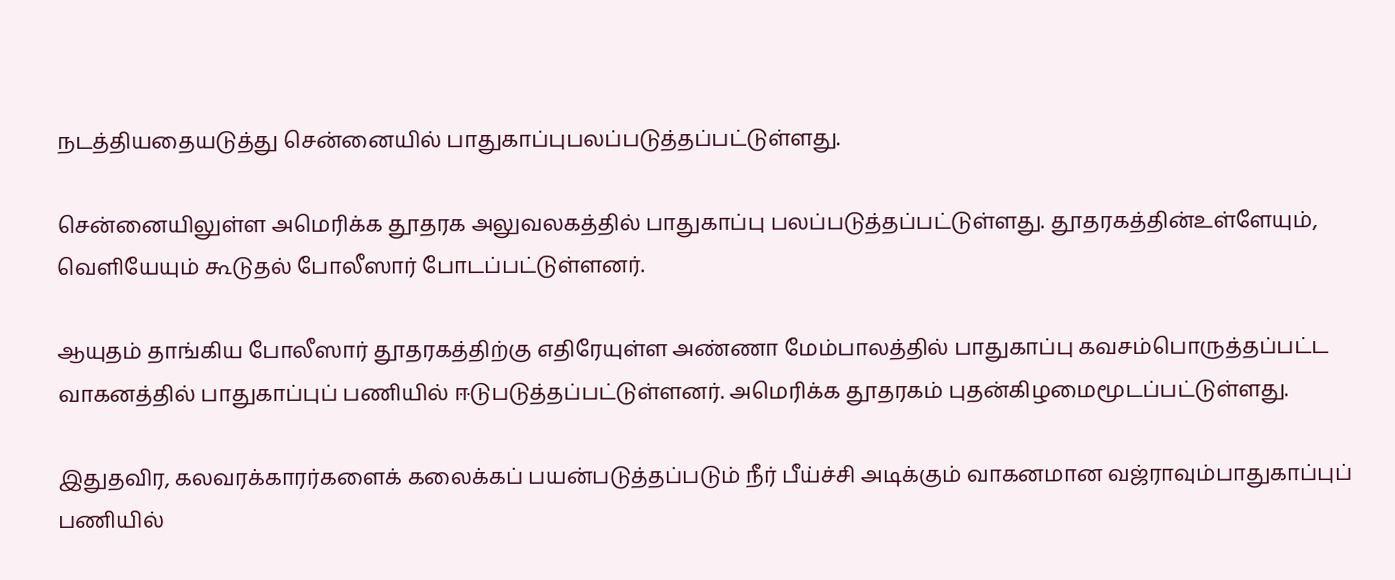நடத்தியதையடுத்து சென்னையில் பாதுகாப்புபலப்படுத்தப்பட்டுள்ளது.

சென்னையிலுள்ள அமெரிக்க தூதரக அலுவலகத்தில் பாதுகாப்பு பலப்படுத்தப்பட்டுள்ளது. தூதரகத்தின்உள்ளேயும், வெளியேயும் கூடுதல் போலீஸார் போடப்பட்டுள்ளனர்.

ஆயுதம் தாங்கிய போலீஸார் தூதரகத்திற்கு எதிரேயுள்ள அண்ணா மேம்பாலத்தில் பாதுகாப்பு கவசம்பொருத்தப்பட்ட வாகனத்தில் பாதுகாப்புப் பணியில் ஈடுபடுத்தப்பட்டுள்ளனர். அமெரிக்க தூதரகம் புதன்கிழமைமூடப்பட்டுள்ளது.

இதுதவிர, கலவரக்காரர்களைக் கலைக்கப் பயன்படுத்தப்படும் நீர் பீய்ச்சி அடிக்கும் வாகனமான வஜ்ராவும்பாதுகாப்புப் பணியில்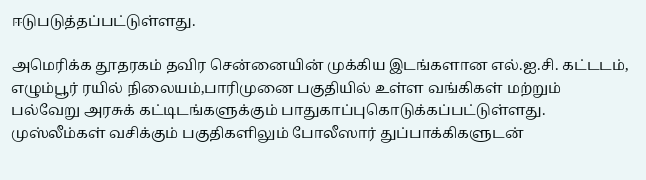ஈடுபடுத்தப்பட்டுள்ளது.

அமெரிக்க தூதரகம் தவிர சென்னையின் முக்கிய இடங்களான எல்.ஐ.சி. கட்டடம், எழும்பூர் ரயில் நிலையம்,பாரிமுனை பகுதியில் உள்ள வங்கிகள் மற்றும் பல்வேறு அரசுக் கட்டிடங்களுக்கும் பாதுகாப்புகொடுக்கப்பட்டுள்ளது. முஸ்லீம்கள் வசிக்கும் பகுதிகளிலும் போலீஸார் துப்பாக்கிகளுடன்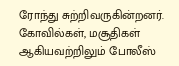ரோந்து சுற்றிவருகின்றனர். கோவில்கள், மசூதிகள் ஆகியவற்றிலும் போலீஸ்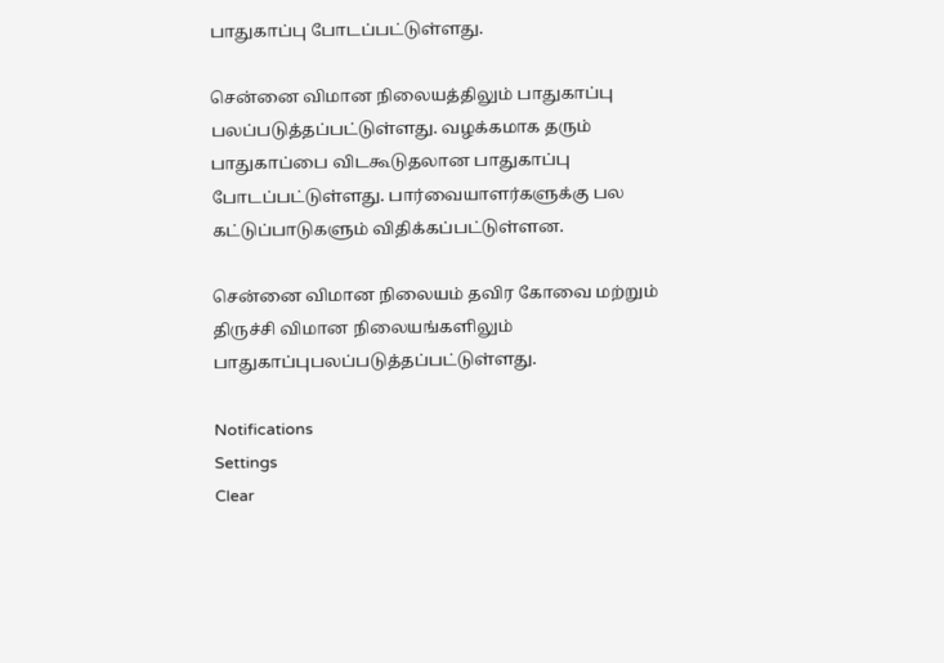பாதுகாப்பு போடப்பட்டுள்ளது.

சென்னை விமான நிலையத்திலும் பாதுகாப்பு பலப்படுத்தப்பட்டுள்ளது. வழக்கமாக தரும் பாதுகாப்பை விடகூடுதலான பாதுகாப்பு போடப்பட்டுள்ளது. பார்வையாளர்களுக்கு பல கட்டுப்பாடுகளும் விதிக்கப்பட்டுள்ளன.

சென்னை விமான நிலையம் தவிர கோவை மற்றும் திருச்சி விமான நிலையங்களிலும் பாதுகாப்புபலப்படுத்தப்பட்டுள்ளது.

Notifications
Settings
Clear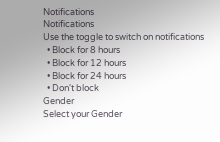Notifications
Notifications
Use the toggle to switch on notifications
  • Block for 8 hours
  • Block for 12 hours
  • Block for 24 hours
  • Don't block
Gender
Select your Gender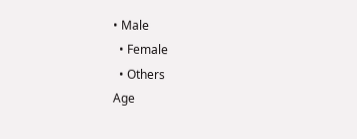• Male
  • Female
  • Others
Age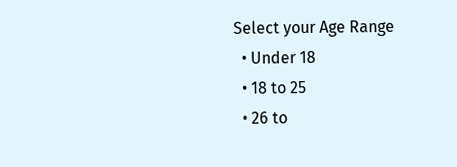Select your Age Range
  • Under 18
  • 18 to 25
  • 26 to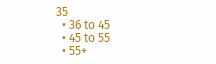35
  • 36 to 45
  • 45 to 55
  • 55+